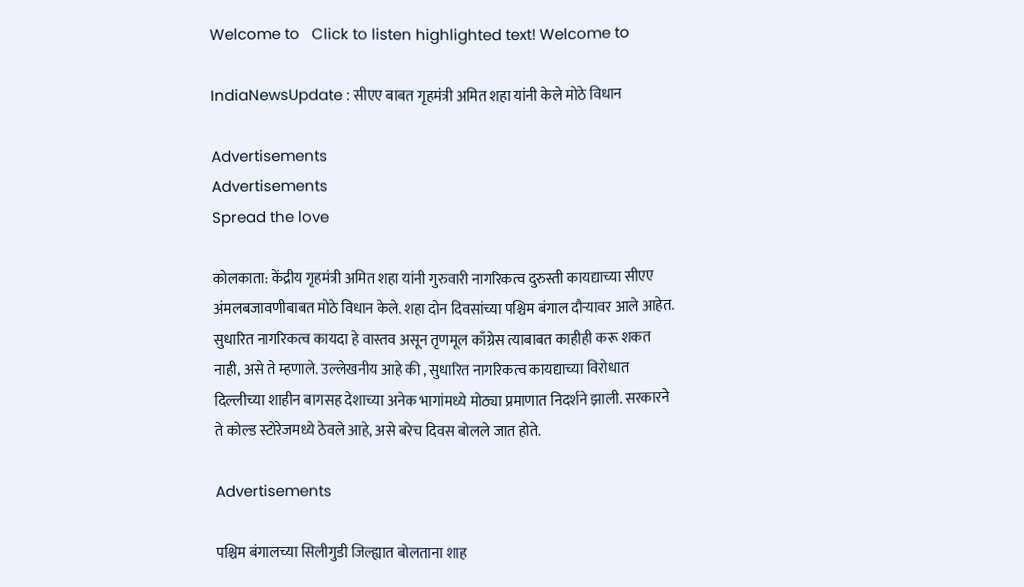Welcome to   Click to listen highlighted text! Welcome to

IndiaNewsUpdate : सीएए बाबत गृहमंत्री अमित शहा यांनी केले मोठे विधान

Advertisements
Advertisements
Spread the love

कोलकाता: केंद्रीय गृहमंत्री अमित शहा यांनी गुरुवारी नागरिकत्व दुरुस्ती कायद्याच्या सीएए अंमलबजावणीबाबत मोठे विधान केले. शहा दोन दिवसांच्या पश्चिम बंगाल दौऱ्यावर आले आहेत. सुधारित नागरिकत्व कायदा हे वास्तव असून तृणमूल काँग्रेस त्याबाबत काहीही करू शकत नाही, असे ते म्हणाले. उल्लेखनीय आहे की , सुधारित नागरिकत्व कायद्याच्या विरोधात दिल्लीच्या शाहीन बागसह देशाच्या अनेक भागांमध्ये मोठ्या प्रमाणात निदर्शने झाली. सरकारने ते कोल्ड स्टोरेजमध्ये ठेवले आहे, असे बरेच दिवस बोलले जात होते.

Advertisements

पश्चिम बंगालच्या सिलीगुडी जिल्ह्यात बोलताना शाह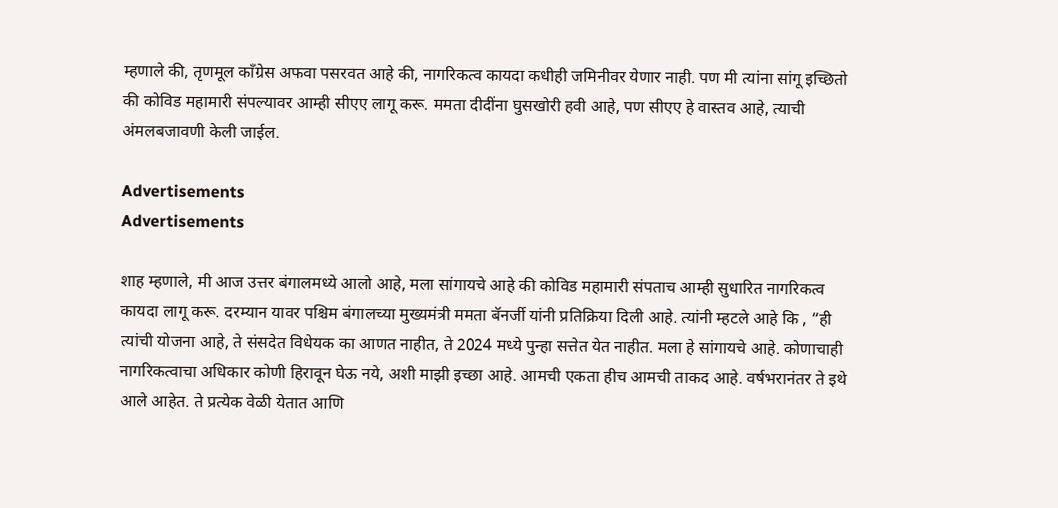म्हणाले की, तृणमूल काँग्रेस अफवा पसरवत आहे की, नागरिकत्व कायदा कधीही जमिनीवर येणार नाही. पण मी त्यांना सांगू इच्छितो की कोविड महामारी संपल्यावर आम्ही सीएए लागू करू. ममता दीदींना घुसखोरी हवी आहे, पण सीएए हे वास्तव आहे, त्याची अंमलबजावणी केली जाईल.

Advertisements
Advertisements

शाह म्हणाले, मी आज उत्तर बंगालमध्ये आलो आहे, मला सांगायचे आहे की कोविड महामारी संपताच आम्ही सुधारित नागरिकत्व कायदा लागू करू. दरम्यान यावर पश्चिम बंगालच्या मुख्यमंत्री ममता बॅनर्जी यांनी प्रतिक्रिया दिली आहे. त्यांनी म्हटले आहे कि , “ही त्यांची योजना आहे, ते संसदेत विधेयक का आणत नाहीत, ते 2024 मध्ये पुन्हा सत्तेत येत नाहीत. मला हे सांगायचे आहे. कोणाचाही नागरिकत्वाचा अधिकार कोणी हिरावून घेऊ नये, अशी माझी इच्छा आहे. आमची एकता हीच आमची ताकद आहे. वर्षभरानंतर ते इथे आले आहेत. ते प्रत्येक वेळी येतात आणि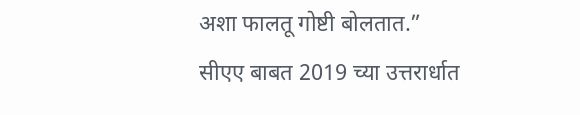अशा फालतू गोष्टी बोलतात.”
सीएए बाबत 2019 च्या उत्तरार्धात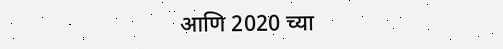आणि 2020 च्या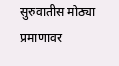सुरुवातीस मोठ्या प्रमाणावर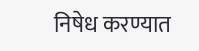निषेध करण्यात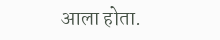आला होता.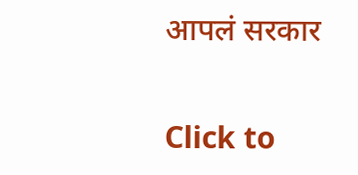आपलं सरकार

Click to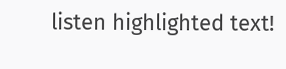listen highlighted text!